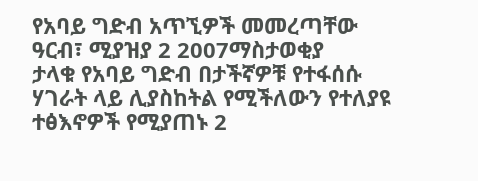የአባይ ግድብ አጥኚዎች መመረጣቸው
ዓርብ፣ ሚያዝያ 2 2007ማስታወቂያ
ታላቁ የአባይ ግድብ በታችኛዎቹ የተፋሰሱ ሃገራት ላይ ሊያስከትል የሚችለውን የተለያዩ ተፅእኖዎች የሚያጠኑ 2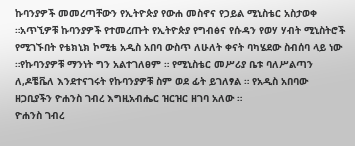ኩባንያዎች መመረጣቸውን የኢትዮጵያ የውሐ መስኖና የኃይል ሚኒስቴር አስታወቀ ።አጥኚዎቹ ኩባንያዎች የተመረጡት የኢትዮጵያ የግብፅና የሱዳን የወሃ ሃብት ሚኒስትሮች የሚገኙበት የቴክኒክ ኮሚቴ አዲስ አበባ ውስጥ ለሁለት ቀናት ባካሄደው ስብሰባ ላይ ነው ።የኩባንያዎቹ ማንነት ግን አልተገለፀም ። የሚኒስቴር መሥሪያ ቤቱ ባለሥልጣን ለ,ዶቼቬለ እንደተናገሩት የኩባንያዎቹ ስም ወደ ፊት ይገለፃል ። የአዲስ አበባው ዘጋቢያችን ዮሐንስ ገብረ እግዚአብሔር ዝርዝር ዘገባ አለው ።
ዮሐንስ ገብረ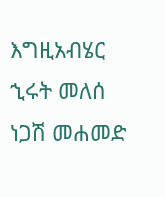እግዚአብሄር
ኂሩት መለሰ
ነጋሽ መሐመድ